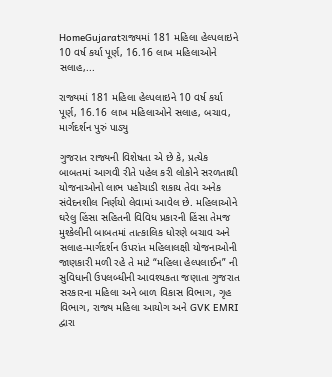HomeGujaratરાજ્યમાં 181 મહિલા હેલ્પલાઇને 10 વર્ષ કર્યા પૂર્ણ, 16.16 લાખ મહિલાઓને સલાહ,...

રાજ્યમાં 181 મહિલા હેલ્પલાઇને 10 વર્ષ કર્યા પૂર્ણ, 16.16 લાખ મહિલાઓને સલાહ, બચાવ, માર્ગદર્શન પુરું પાડ્યુ

ગુજરાત રાજ્યની વિશેષતા એ છે કે, પ્રત્યેક બાબતમાં આગવી રીતે પહેલ કરી લોકોને સરળતાથી યોજનાઓનો લાભ પહોચાડી શકાય તેવા અનેક સંવેદનશીલ નિર્ણયો લેવામાં આવેલ છે. મહિલાઓને ઘરેલુ હિંસા સહિતની વિવિધ પ્રકારની હિંસા તેમજ મુશ્કેલીની બાબતમાં તાત્કાલિક ધોરણે બચાવ અને સલાહ-માર્ગદર્શન ઉપરાંત મહિલાલક્ષી યોજનાઓની જાણકારી મળી રહે તે માટે “મહિલા હેલ્પલાઈન” ની સુવિધાની ઉપલબ્ધીની આવશ્યકતા જણાતા ગુજરાત સરકારના મહિલા અને બાળ વિકાસ વિભાગ, ગૃહ વિભાગ, રાજ્ય મહિલા આયોગ અને GVK EMRI દ્વારા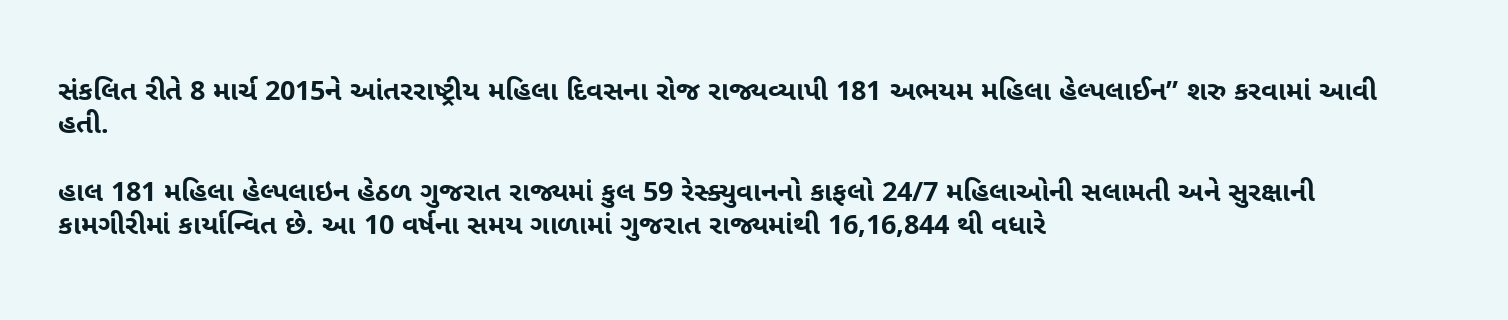સંકલિત રીતે 8 માર્ચ 2015ને આંતરરાષ્ટ્રીય મહિલા દિવસના રોજ રાજ્યવ્યાપી 181 અભયમ મહિલા હેલ્પલાઈન” શરુ કરવામાં આવી હતી.

હાલ 181 મહિલા હેલ્પલાઇન હેઠળ ગુજરાત રાજ્યમાં કુલ 59 રેસ્ક્યુવાનનો કાફલો 24/7 મહિલાઓની સલામતી અને સુરક્ષાની કામગીરીમાં કાર્યાન્વિત છે. આ 10 વર્ષના સમય ગાળામાં ગુજરાત રાજ્યમાંથી 16,16,844 થી વધારે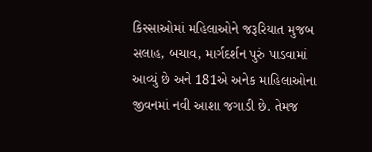કિસ્સાઓમાં મહિલાઓને જરૂરિયાત મુજબ સલાહ, બચાવ, માર્ગદર્શન પુરું પાડવામાં આવ્યું છે અને 181એ અનેક માહિલાઓના જીવનમાં નવી આશા જગાડી છે. તેમજ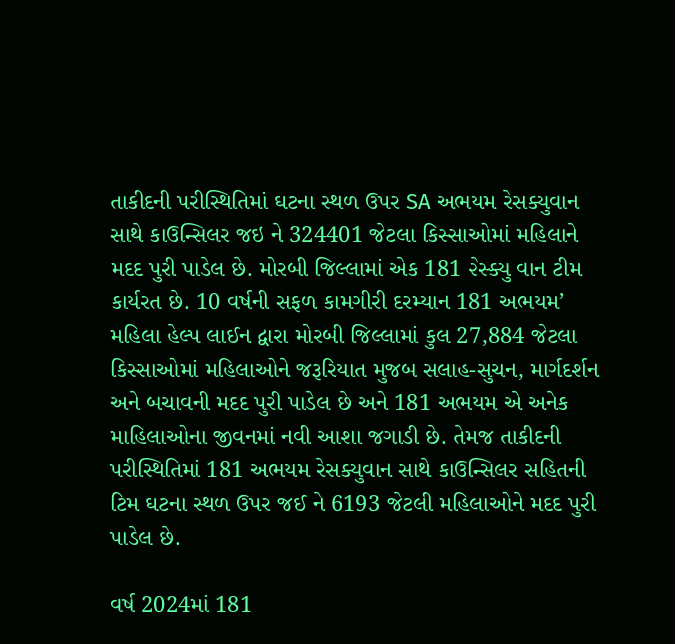તાકીદની પરીસ્થિતિમાં ઘટના સ્થળ ઉપર SA અભયમ રેસક્યુવાન સાથે કાઉન્સિલર જઇ ને 324401 જેટલા કિસ્સાઓમાં મહિલાને મદદ પુરી પાડેલ છે. મોરબી જિલ્લામાં એક 181 ૨ેસ્ક્યુ વાન ટીમ કાર્યરત છે. 10 વર્ષની સફળ કામગીરી દરમ્યાન 181 અભયમ’ મહિલા હેલ્પ લાઈન દ્વારા મોરબી જિલ્લામાં કુલ 27,884 જેટલા કિસ્સાઓમાં મહિલાઓને જરૂરિયાત મુજબ સલાહ-સુચન, માર્ગદર્શન અને બચાવની મદદ પુરી પાડેલ છે અને 181 અભયમ એ અનેક માહિલાઓના જીવનમાં નવી આશા જગાડી છે. તેમજ તાકીદની પરીસ્થિતિમાં 181 અભયમ રેસક્યુવાન સાથે કાઉન્સિલર સહિતની ટિમ ઘટના સ્થળ ઉપર જઈ ને 6193 જેટલી મહિલાઓને મદદ પુરી પાડેલ છે.

વર્ષ 2024માં 181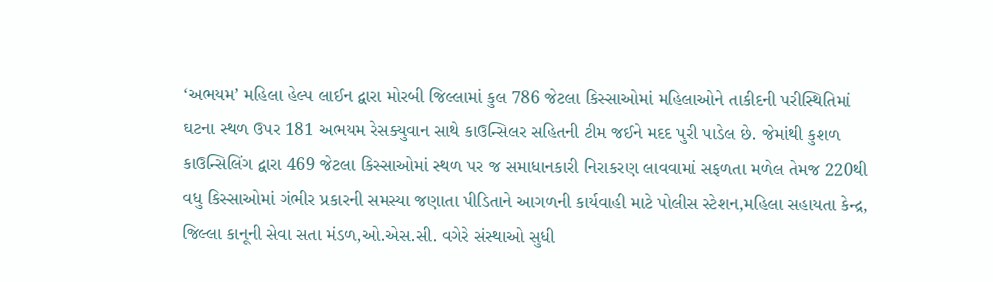‘અભયમ’ મહિલા હેલ્પ લાઈન દ્વારા મોરબી જિલ્લામાં કુલ 786 જેટલા કિસ્સાઓમાં મહિલાઓને તાકીદની પરીસ્થિતિમાં ઘટના સ્થળ ઉપર 181 અભયમ રેસક્યુવાન સાથે કાઉન્સિલર સહિતની ટીમ જઈને મદદ પુરી પાડેલ છે. જેમાંથી કુશળ કાઉન્સિલિંગ દ્વારા 469 જેટલા કિસ્સાઓમાં સ્થળ પર જ સમાધાનકારી નિરાકરણ લાવવામાં સફળતા મળેલ તેમજ 220થી વધુ કિસ્સાઓમાં ગંભીર પ્રકારની સમસ્યા જણાતા પીડિતાને આગળની કાર્યવાહી માટે પોલીસ સ્ટેશન,મહિલા સહાયતા કેન્દ્ર, જિલ્લા કાનૂની સેવા સતા મંડળ,ઓ.એસ.સી. વગેરે સંસ્થાઓ સુધી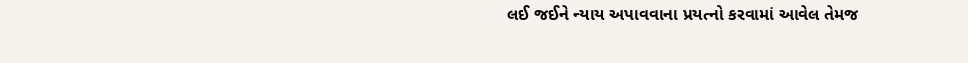લઈ જઈને ન્યાય અપાવવાના પ્રયત્નો કરવામાં આવેલ તેમજ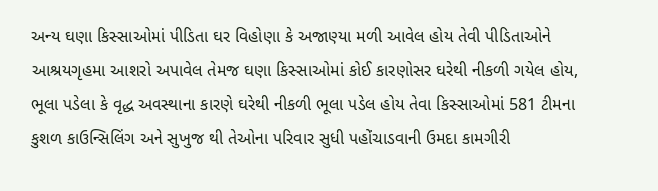અન્ય ઘણા કિસ્સાઓમાં પીડિતા ઘર વિહોણા કે અજાણ્યા મળી આવેલ હોય તેવી પીડિતાઓને આશ્રયગૃહમા આશરો અપાવેલ તેમજ ઘણા કિસ્સાઓમાં કોઈ કારણોસર ઘરેથી નીકળી ગયેલ હોય, ભૂલા પડેલા કે વૃદ્ધ અવસ્થાના કારણે ઘરેથી નીકળી ભૂલા પડેલ હોય તેવા કિસ્સાઓમાં 581 ટીમના કુશળ કાઉન્સિલિંગ અને સુખુજ થી તેઓના પરિવાર સુધી પહોંચાડવાની ઉમદા કામગીરી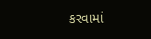કરવામાં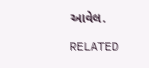આવેલ.

RELATED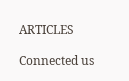ARTICLES

Connected us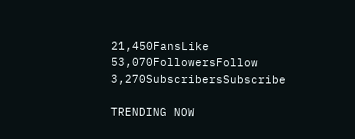21,450FansLike
53,070FollowersFollow
3,270SubscribersSubscribe

TRENDING NOW